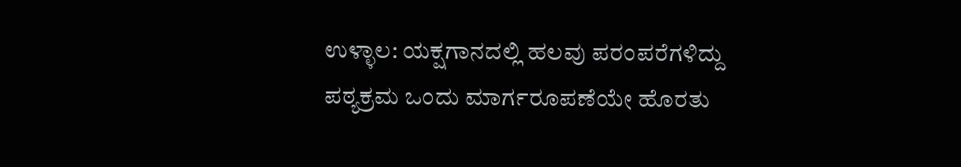ಉಳ್ಳಾಲ: ಯಕ್ಷಗಾನದಲ್ಲಿ ಹಲವು ಪರಂಪರೆಗಳಿದ್ದು ಪಠ್ಯಕ್ರಮ ಒಂದು ಮಾರ್ಗರೂಪಣೆಯೇ ಹೊರತು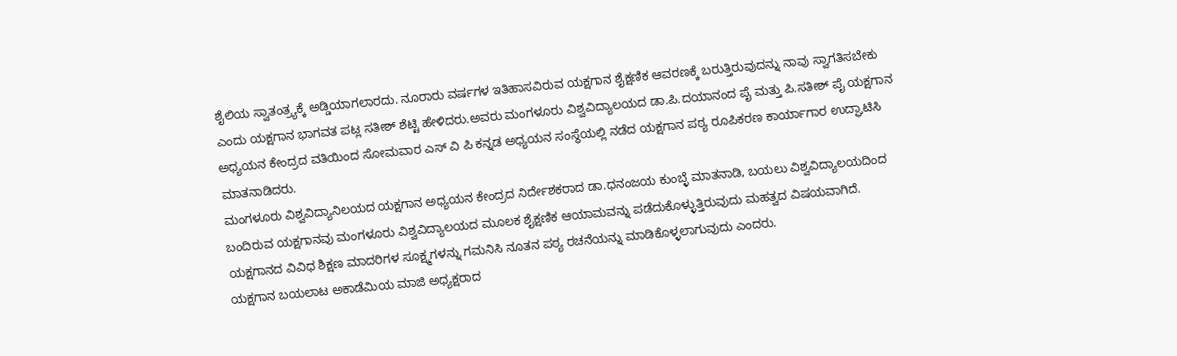ಶೈಲಿಯ ಸ್ವಾತಂತ್ರ್ಯಕ್ಕೆ ಅಡ್ಡಿಯಾಗಲಾರದು. ನೂರಾರು ವರ್ಷಗಳ ಇತಿಹಾಸವಿರುವ ಯಕ್ಷಗಾನ ಶೈಕ್ಷಣಿಕ ಆವರಣಕ್ಕೆ ಬರುತ್ತಿರುವುದನ್ನು ನಾವು ಸ್ವಾಗತಿಸಬೇಕು ಎಂದು ಯಕ್ಷಗಾನ ಭಾಗವತ ಪಟ್ಲ ಸತೀಶ್ ಶೆಟ್ಟಿ ಹೇಳಿದರು.ಅವರು ಮಂಗಳೂರು ವಿಶ್ವವಿದ್ಯಾಲಯದ ಡಾ.ಪಿ.ದಯಾನಂದ ಪೈ ಮತ್ತು ಪಿ.ಸತೀಶ್ ಪೈ ಯಕ್ಷಗಾನ ಅಧ್ಯಯನ ಕೇಂದ್ರದ ವತಿಯಿಂದ ಸೋಮವಾರ ಎಸ್ ವಿ ಪಿ ಕನ್ನಡ ಅಧ್ಯಯನ ಸಂಸ್ಥೆಯಲ್ಲಿ ನಡೆದ ಯಕ್ಷಗಾನ ಪಠ್ಯ ರೂಪಿಕರಣ ಕಾರ್ಯಾಗಾರ ಉದ್ಘಾಟಿಸಿ ಮಾತನಾಡಿದರು.
ಮಂಗಳೂರು ವಿಶ್ವವಿದ್ಯಾನಿಲಯದ ಯಕ್ಷಗಾನ ಅಧ್ಯಯನ ಕೇಂದ್ರದ ನಿರ್ದೇಶಕರಾದ ಡಾ.ಧನಂಜಯ ಕುಂಬ್ಳೆ ಮಾತನಾಡಿ, ಬಯಲು ವಿಶ್ವವಿದ್ಯಾಲಯದಿಂದ ಬಂದಿರುವ ಯಕ್ಷಗಾನವು ಮಂಗಳೂರು ವಿಶ್ವವಿದ್ಯಾಲಯದ ಮೂಲಕ ಶೈಕ್ಷಣಿಕ ಆಯಾಮವನ್ನು ಪಡೆದುಕೊಳ್ಳುತ್ತಿರುವುದು ಮಹತ್ವದ ವಿಷಯವಾಗಿದೆ. ಯಕ್ಷಗಾನದ ವಿವಿಧ ಶಿಕ್ಷಣ ಮಾದರಿಗಳ ಸೂಕ್ಷ್ಮಗಳನ್ನು ಗಮನಿಸಿ ನೂತನ ಪಠ್ಯ ರಚನೆಯನ್ನು ಮಾಡಿಕೊಳ್ಳಲಾಗುವುದು ಎಂದರು.
ಯಕ್ಷಗಾನ ಬಯಲಾಟ ಅಕಾಡೆಮಿಯ ಮಾಜಿ ಅಧ್ಯಕ್ಷರಾದ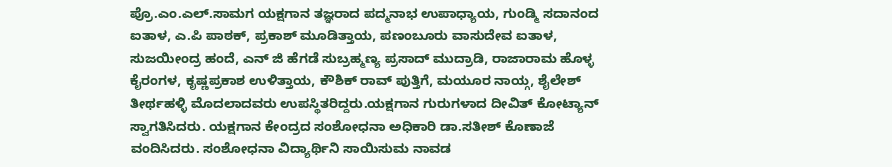ಪ್ರೊ.ಎಂ.ಎಲ್.ಸಾಮಗ ಯಕ್ಷಗಾನ ತಜ್ಞರಾದ ಪದ್ಮನಾಭ ಉಪಾಧ್ಯಾಯ, ಗುಂಡ್ಮಿ ಸದಾನಂದ ಐತಾಳ, ಎ.ಪಿ ಪಾಠಕ್, ಪ್ರಕಾಶ್ ಮೂಡಿತ್ತಾಯ, ಪಣಂಬೂರು ವಾಸುದೇವ ಐತಾಳ, ಸುಜಯೀಂದ್ರ ಹಂದೆ, ಎನ್ ಜಿ ಹೆಗಡೆ ಸುಬ್ರಹ್ಮಣ್ಯ ಪ್ರಸಾದ್ ಮುದ್ರಾಡಿ, ರಾಜಾರಾಮ ಹೊಳ್ಳ ಕೈರಂಗಳ, ಕೃಷ್ಣಪ್ರಕಾಶ ಉಳಿತ್ತಾಯ, ಕೌಶಿಕ್ ರಾವ್ ಪುತ್ತಿಗೆ, ಮಯೂರ ನಾಯ್ಗ, ಶೈಲೇಶ್ ತೀರ್ಥಹಳ್ಳಿ ಮೊದಲಾದವರು ಉಪಸ್ಥಿತರಿದ್ದರು.ಯಕ್ಷಗಾನ ಗುರುಗಳಾದ ದೀವಿತ್ ಕೋಟ್ಯಾನ್ ಸ್ವಾಗತಿಸಿದರು. ಯಕ್ಷಗಾನ ಕೇಂದ್ರದ ಸಂಶೋಧನಾ ಅಧಿಕಾರಿ ಡಾ.ಸತೀಶ್ ಕೊಣಾಜೆ ವಂದಿಸಿದರು. ಸಂಶೋಧನಾ ವಿದ್ಯಾರ್ಥಿನಿ ಸಾಯಿಸುಮ ನಾವಡ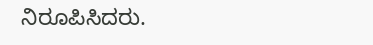ನಿರೂಪಿಸಿದರು.